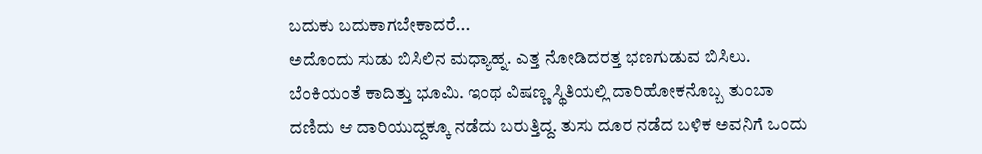ಬದುಕು ಬದುಕಾಗಬೇಕಾದರೆ...
ಅದೊಂದು ಸುಡು ಬಿಸಿಲಿನ ಮಧ್ಯಾಹ್ನ. ಎತ್ತ ನೋಡಿದರತ್ತ ಭಣಗುಡುವ ಬಿಸಿಲು. ಬೆಂಕಿಯಂತೆ ಕಾದಿತ್ತು ಭೂಮಿ. ಇಂಥ ವಿಷಣ್ಣ ಸ್ಥಿತಿಯಲ್ಲಿ ದಾರಿಹೋಕನೊಬ್ಬ ತುಂಬಾ ದಣಿದು ಆ ದಾರಿಯುದ್ದಕ್ಕೂ ನಡೆದು ಬರುತ್ತಿದ್ದ. ತುಸು ದೂರ ನಡೆದ ಬಳಿಕ ಅವನಿಗೆ ಒಂದು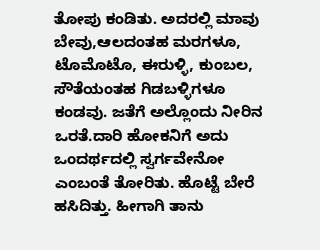ತೋಪು ಕಂಡಿತು. ಅದರಲ್ಲಿ ಮಾವು ಬೇವು,ಆಲದಂತಹ ಮರಗಳೂ, ಟೊಮೊಟೊ, ಈರುಳ್ಳಿ, ಕುಂಬಲ, ಸೌತೆಯಂತಹ ಗಿಡಬಳ್ಳಿಗಳೂ ಕಂಡವು. ಜತೆಗೆ ಅಲ್ಲೊಂದು ನೀರಿನ ಒರತೆ.ದಾರಿ ಹೋಕನಿಗೆ ಅದು ಒಂದರ್ಥದಲ್ಲಿ ಸ್ವರ್ಗವೇನೋ ಎಂಬಂತೆ ತೋರಿತು. ಹೊಟ್ಟೆ ಬೇರೆ ಹಸಿದಿತ್ತು. ಹೀಗಾಗಿ ತಾನು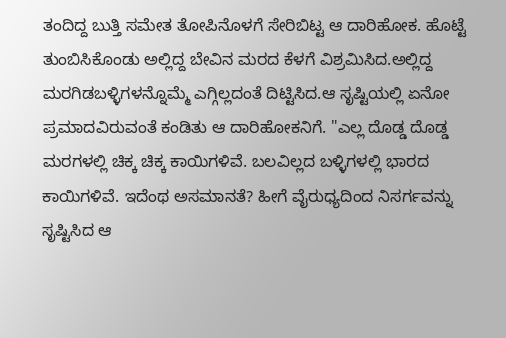ತಂದಿದ್ದ ಬುತ್ತಿ ಸಮೇತ ತೋಪಿನೊಳಗೆ ಸೇರಿಬಿಟ್ಟ ಆ ದಾರಿಹೋಕ. ಹೊಟ್ಟೆ ತುಂಬಿಸಿಕೊಂಡು ಅಲ್ಲಿದ್ದ ಬೇವಿನ ಮರದ ಕೆಳಗೆ ವಿಶ್ರಮಿಸಿದ.ಅಲ್ಲಿದ್ದ ಮರಗಿಡಬಳ್ಳಿಗಳನ್ನೊಮ್ಮೆ ಎಗ್ಗಿಲ್ಲದಂತೆ ದಿಟ್ಟಿಸಿದ.ಆ ಸೃಷ್ಟಿಯಲ್ಲಿ ಏನೋ ಪ್ರಮಾದವಿರುವಂತೆ ಕಂಡಿತು ಆ ದಾರಿಹೋಕನಿಗೆ. "ಎಲ್ಲ ದೊಡ್ಡ ದೊಡ್ಡ ಮರಗಳಲ್ಲಿ ಚಿಕ್ಕ ಚಿಕ್ಕ ಕಾಯಿಗಳಿವೆ. ಬಲವಿಲ್ಲದ ಬಳ್ಳಿಗಳಲ್ಲಿ ಭಾರದ ಕಾಯಿಗಳಿವೆ. ಇದೆಂಥ ಅಸಮಾನತೆ? ಹೀಗೆ ವೈರುಧ್ಯದಿಂದ ನಿಸರ್ಗವನ್ನು ಸೃಷ್ಟಿಸಿದ ಆ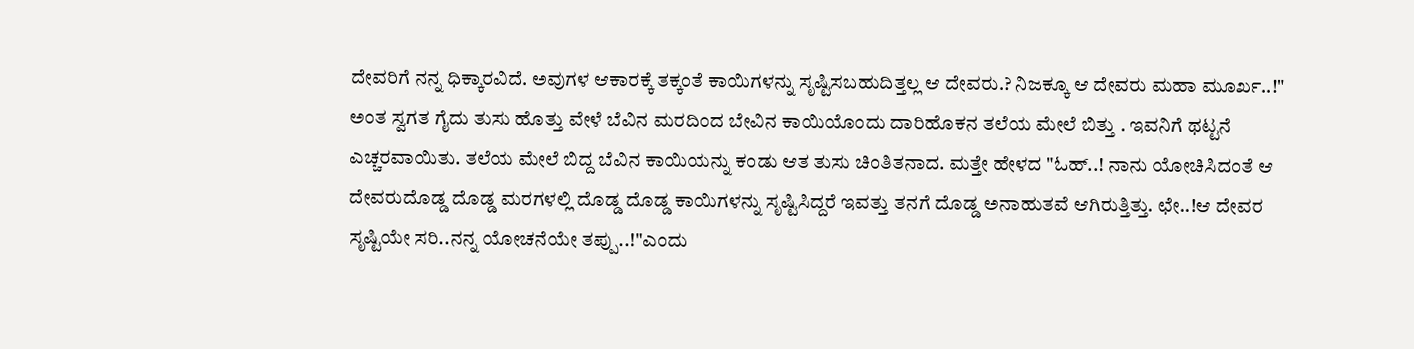ದೇವರಿಗೆ ನನ್ನ ಧಿಕ್ಕಾರವಿದೆ. ಅವುಗಳ ಆಕಾರಕ್ಕೆ ತಕ್ಕಂತೆ ಕಾಯಿಗಳನ್ನು ಸೃಷ್ಟಿಸಬಹುದಿತ್ತಲ್ಲ ಆ ದೇವರು.? ನಿಜಕ್ಕೂ ಆ ದೇವರು ಮಹಾ ಮೂರ್ಖ..!" ಅಂತ ಸ್ವಗತ ಗೈದು ತುಸು ಹೊತ್ತು ವೇಳೆ ಬೆವಿನ ಮರದಿಂದ ಬೇವಿನ ಕಾಯಿಯೊಂದು ದಾರಿಹೊಕನ ತಲೆಯ ಮೇಲೆ ಬಿತ್ತು . ಇವನಿಗೆ ಥಟ್ಟನೆ ಎಚ್ಚರವಾಯಿತು. ತಲೆಯ ಮೇಲೆ ಬಿದ್ದ ಬೆವಿನ ಕಾಯಿಯನ್ನು ಕಂಡು ಆತ ತುಸು ಚಿಂತಿತನಾದ. ಮತ್ತೇ ಹೇಳದ "ಓಹ್..! ನಾನು ಯೋಚಿಸಿದಂತೆ ಆ ದೇವರುದೊಡ್ಡ ದೊಡ್ಡ ಮರಗಳಲ್ಲಿ ದೊಡ್ಡ ದೊಡ್ಡ ಕಾಯಿಗಳನ್ನು ಸೃಷ್ಟಿಸಿದ್ದರೆ ಇವತ್ತು ತನಗೆ ದೊಡ್ಡ ಅನಾಹುತವೆ ಆಗಿರುತ್ತಿತ್ತು. ಛೇ..!ಆ ದೇವರ ಸೃಷ್ಟಿಯೇ ಸರಿ..ನನ್ನ ಯೋಚನೆಯೇ ತಪ್ಪು..!"ಎಂದು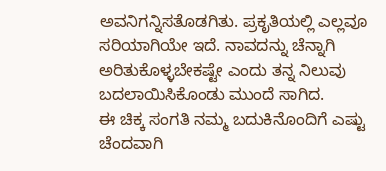ಅವನಿಗನ್ನಿಸತೊಡಗಿತು. ಪ್ರಕೃತಿಯಲ್ಲಿ ಎಲ್ಲವೂ ಸರಿಯಾಗಿಯೇ ಇದೆ. ನಾವದನ್ನು ಚೆನ್ನಾಗಿ ಅರಿತುಕೊಳ್ಳಬೇಕಷ್ಟೇ ಎಂದು ತನ್ನ ನಿಲುವು ಬದಲಾಯಿಸಿಕೊಂಡು ಮುಂದೆ ಸಾಗಿದ.
ಈ ಚಿಕ್ಕ ಸಂಗತಿ ನಮ್ಮ ಬದುಕಿನೊಂದಿಗೆ ಎಷ್ಟು ಚೆಂದವಾಗಿ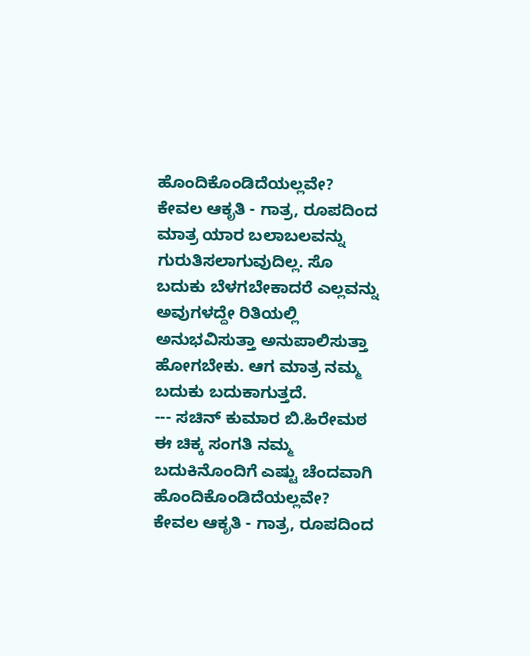ಹೊಂದಿಕೊಂಡಿದೆಯಲ್ಲವೇ? ಕೇವಲ ಆಕೃತಿ - ಗಾತ್ರ, ರೂಪದಿಂದ ಮಾತ್ರ ಯಾರ ಬಲಾಬಲವನ್ನು ಗುರುತಿಸಲಾಗುವುದಿಲ್ಲ. ಸೊ ಬದುಕು ಬೆಳಗಬೇಕಾದರೆ ಎಲ್ಲವನ್ನು ಅವುಗಳದ್ದೇ ರಿತಿಯಲ್ಲಿ ಅನುಭವಿಸುತ್ತಾ ಅನುಪಾಲಿಸುತ್ತಾ ಹೋಗಬೇಕು. ಆಗ ಮಾತ್ರ ನಮ್ಮ ಬದುಕು ಬದುಕಾಗುತ್ತದೆ.
--- ಸಚಿನ್ ಕುಮಾರ ಬಿ.ಹಿರೇಮಠ
ಈ ಚಿಕ್ಕ ಸಂಗತಿ ನಮ್ಮ ಬದುಕಿನೊಂದಿಗೆ ಎಷ್ಟು ಚೆಂದವಾಗಿ ಹೊಂದಿಕೊಂಡಿದೆಯಲ್ಲವೇ? ಕೇವಲ ಆಕೃತಿ - ಗಾತ್ರ, ರೂಪದಿಂದ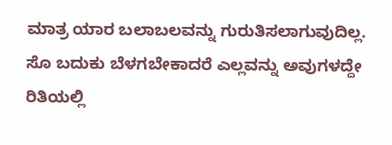ಮಾತ್ರ ಯಾರ ಬಲಾಬಲವನ್ನು ಗುರುತಿಸಲಾಗುವುದಿಲ್ಲ. ಸೊ ಬದುಕು ಬೆಳಗಬೇಕಾದರೆ ಎಲ್ಲವನ್ನು ಅವುಗಳದ್ದೇ ರಿತಿಯಲ್ಲಿ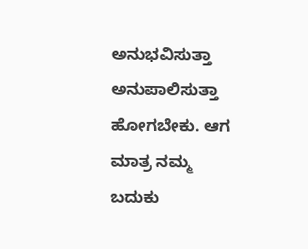ಅನುಭವಿಸುತ್ತಾ ಅನುಪಾಲಿಸುತ್ತಾ ಹೋಗಬೇಕು. ಆಗ ಮಾತ್ರ ನಮ್ಮ ಬದುಕು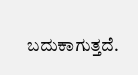ಬದುಕಾಗುತ್ತದೆ.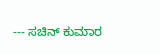--- ಸಚಿನ್ ಕುಮಾರ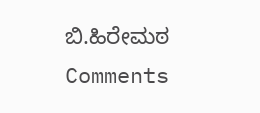ಬಿ.ಹಿರೇಮಠ
Comments